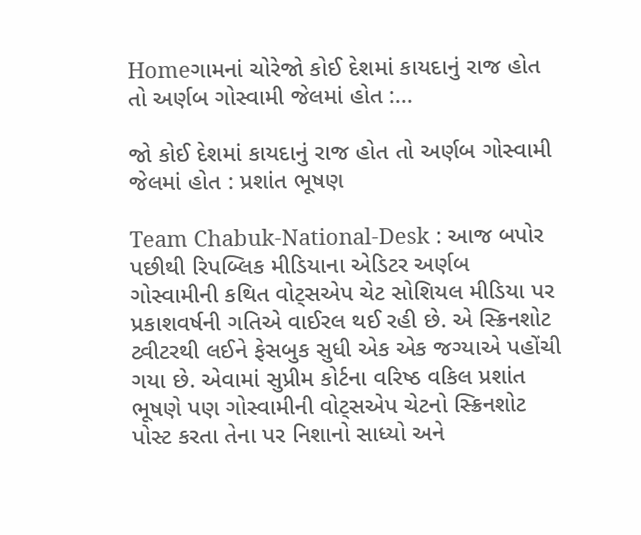Homeગામનાં ચોરેજો કોઈ દેશમાં કાયદાનું રાજ હોત તો અર્ણબ ગોસ્વામી જેલમાં હોત :...

જો કોઈ દેશમાં કાયદાનું રાજ હોત તો અર્ણબ ગોસ્વામી જેલમાં હોત : પ્રશાંત ભૂષણ

Team Chabuk-National-Desk : આજ બપોર પછીથી રિપબ્લિક મીડિયાના એડિટર અર્ણબ ગોસ્વામીની કથિત વોટ્સએપ ચેટ સોશિયલ મીડિયા પર પ્રકાશવર્ષની ગતિએ વાઈરલ થઈ રહી છે. એ સ્ક્રિનશોટ ટ્વીટરથી લઈને ફેસબુક સુધી એક એક જગ્યાએ પહોંચી ગયા છે. એવામાં સુપ્રીમ કોર્ટના વરિષ્ઠ વકિલ પ્રશાંત ભૂષણે પણ ગોસ્વામીની વોટ્સએપ ચેટનો સ્ક્રિનશોટ પોસ્ટ કરતા તેના પર નિશાનો સાધ્યો અને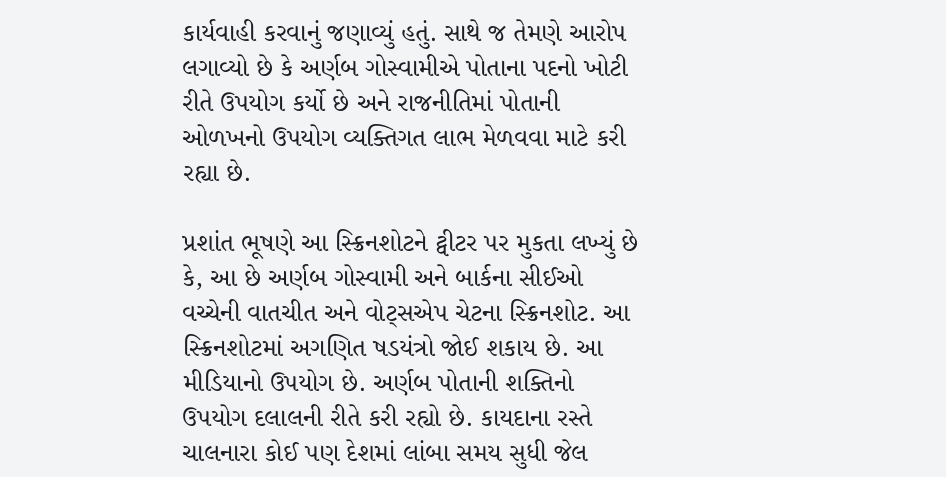કાર્યવાહી કરવાનું જણાવ્યું હતું. સાથે જ તેમણે આરોપ લગાવ્યો છે કે અર્ણબ ગોસ્વામીએ પોતાના પદનો ખોટી રીતે ઉપયોગ કર્યો છે અને રાજનીતિમાં પોતાની ઓળખનો ઉપયોગ વ્યક્તિગત લાભ મેળવવા માટે કરી રહ્યા છે.

પ્રશાંત ભૂષણે આ સ્ક્રિનશોટને ટ્વીટર પર મુકતા લખ્યું છે કે, આ છે અર્ણબ ગોસ્વામી અને બાર્કના સીઈઓ વચ્ચેની વાતચીત અને વોટ્સએપ ચેટના સ્ક્રિનશોટ. આ સ્ક્રિનશોટમાં અગણિત ષડયંત્રો જોઈ શકાય છે. આ મીડિયાનો ઉપયોગ છે. અર્ણબ પોતાની શક્તિનો ઉપયોગ દલાલની રીતે કરી રહ્યો છે. કાયદાના રસ્તે ચાલનારા કોઈ પણ દેશમાં લાંબા સમય સુધી જેલ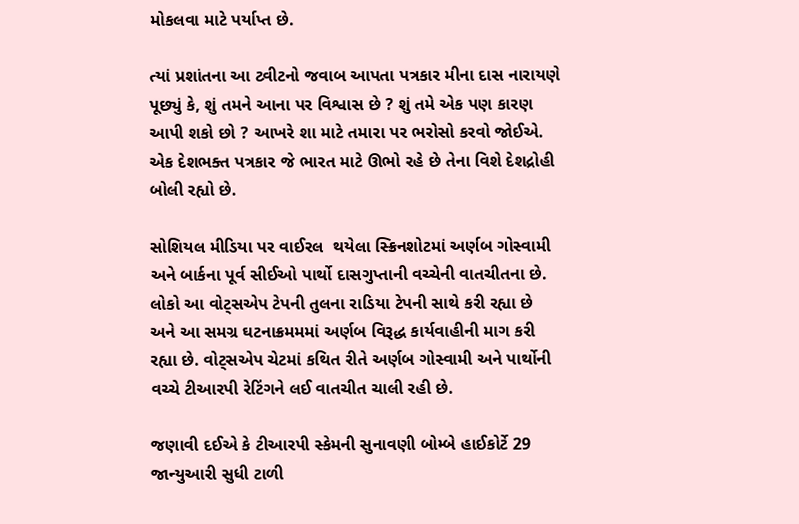મોકલવા માટે પર્યાપ્ત છે.

ત્યાં પ્રશાંતના આ ટ્વીટનો જવાબ આપતા પત્રકાર મીના દાસ નારાયણે પૂછ્યું કે, શું તમને આના પર વિશ્વાસ છે ? શું તમે એક પણ કારણ આપી શકો છો ? આખરે શા માટે તમારા પર ભરોસો કરવો જોઈએ. એક દેશભક્ત પત્રકાર જે ભારત માટે ઊભો રહે છે તેના વિશે દેશદ્રોહી બોલી રહ્યો છે.

સોશિયલ મીડિયા પર વાઈરલ  થયેલા સ્ક્રિનશોટમાં અર્ણબ ગોસ્વામી અને બાર્કના પૂર્વ સીઈઓ પાર્થો દાસગુપ્તાની વચ્ચેની વાતચીતના છે. લોકો આ વોટ્સએપ ટેપની તુલના રાડિયા ટેપની સાથે કરી રહ્યા છે અને આ સમગ્ર ઘટનાક્રમમમાં અર્ણબ વિરૂદ્ધ કાર્યવાહીની માગ કરી રહ્યા છે. વોટ્સએપ ચેટમાં કથિત રીતે અર્ણબ ગોસ્વામી અને પાર્થોની વચ્ચે ટીઆરપી રેટિંગને લઈ વાતચીત ચાલી રહી છે.

જણાવી દઈએ કે ટીઆરપી સ્કેમની સુનાવણી બોમ્બે હાઈકોર્ટે 29 જાન્યુઆરી સુધી ટાળી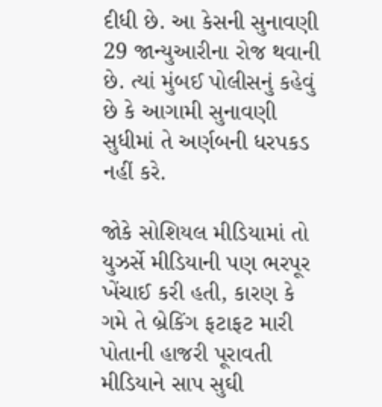દીધી છે. આ કેસની સુનાવણી 29 જાન્યુઆરીના રોજ થવાની છે. ત્યાં મુંબઈ પોલીસનું કહેવું છે કે આગામી સુનાવણી સુધીમાં તે અર્ણબની ધરપકડ નહીં કરે.

જોકે સોશિયલ મીડિયામાં તો યુઝર્સે મીડિયાની પણ ભરપૂર ખેંચાઈ કરી હતી, કારણ કે ગમે તે બ્રેકિંગ ફટાફટ મારી પોતાની હાજરી પૂરાવતી મીડિયાને સાપ સુઘી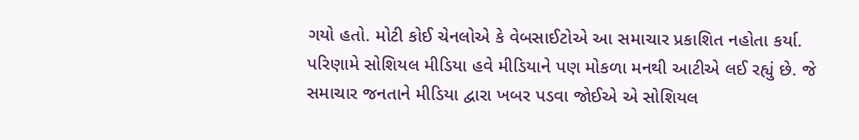ગયો હતો. મોટી કોઈ ચેનલોએ કે વેબસાઈટોએ આ સમાચાર પ્રકાશિત નહોતા કર્યા. પરિણામે સોશિયલ મીડિયા હવે મીડિયાને પણ મોકળા મનથી આટીએ લઈ રહ્યું છે. જે સમાચાર જનતાને મીડિયા દ્વારા ખબર પડવા જોઈએ એ સોશિયલ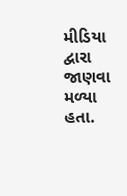મીડિયા દ્વારા જાણવા મળ્યા હતા.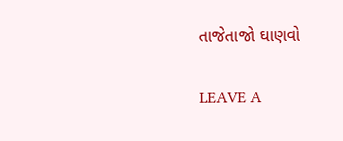તાજેતાજો ઘાણવો

LEAVE A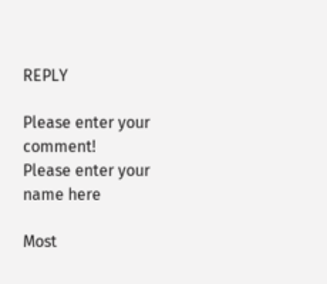REPLY

Please enter your comment!
Please enter your name here

Most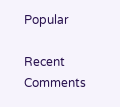Popular

Recent Comments